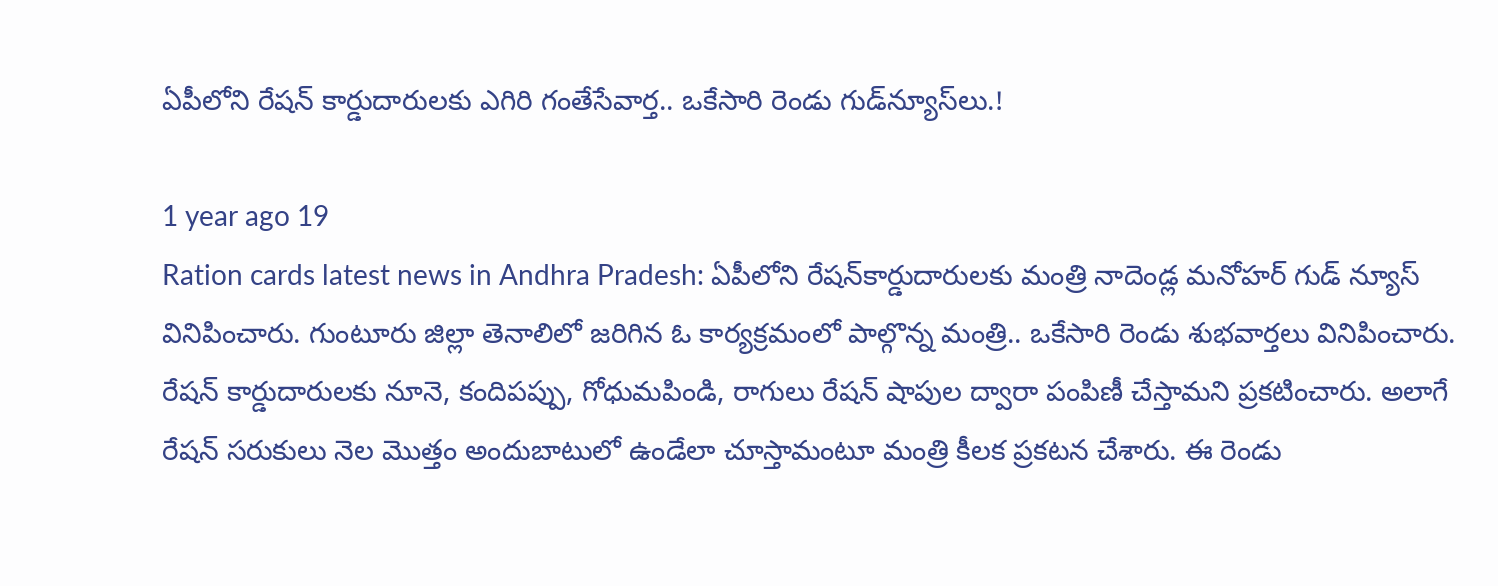ఏపీలోని రేషన్ కార్డుదారులకు ఎగిరి గంతేసేవార్త.. ఒకేసారి రెండు గుడ్‌న్యూస్‌లు.!

1 year ago 19
Ration cards latest news in Andhra Pradesh: ఏపీలోని రేషన్‌కార్డుదారులకు మంత్రి నాదెండ్ల మనోహర్ గుడ్ న్యూస్ వినిపించారు. గుంటూరు జిల్లా తెనాలిలో జరిగిన ఓ కార్యక్రమంలో పాల్గొన్న మంత్రి.. ఒకేసారి రెండు శుభవార్తలు వినిపించారు. రేషన్ కార్డుదారులకు నూనె, కందిపప్పు, గోధుమపిండి, రాగులు రేషన్ షాపుల ద్వారా పంపిణీ చేస్తామని ప్రకటించారు. అలాగే రేషన్ సరుకులు నెల మొత్తం అందుబాటులో ఉండేలా చూస్తామంటూ మంత్రి కీలక ప్రకటన చేశారు. ఈ రెండు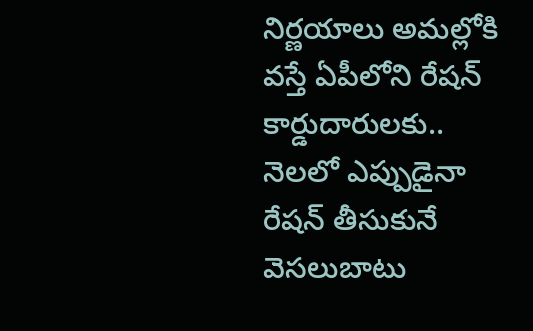నిర్ణయాలు అమల్లోకి వస్తే ఏపీలోని రేషన్ కార్డుదారులకు.. నెలలో ఎప్పుడైనా రేషన్ తీసుకునే వెసలుబాటు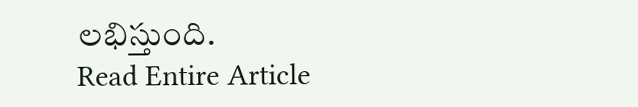లభిస్తుంది.
Read Entire Article